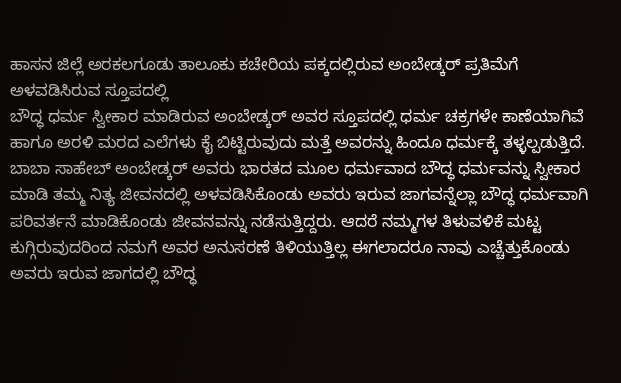ಹಾಸನ ಜಿಲ್ಲೆ ಅರಕಲಗೂಡು ತಾಲೂಕು ಕಚೇರಿಯ ಪಕ್ಕದಲ್ಲಿರುವ ಅಂಬೇಡ್ಕರ್ ಪ್ರತಿಮೆಗೆ ಅಳವಡಿಸಿರುವ ಸ್ತೂಪದಲ್ಲಿ
ಬೌದ್ಧ ಧರ್ಮ ಸ್ವೀಕಾರ ಮಾಡಿರುವ ಅಂಬೇಡ್ಕರ್ ಅವರ ಸ್ತೂಪದಲ್ಲಿ ಧರ್ಮ ಚಕ್ರಗಳೇ ಕಾಣೆಯಾಗಿವೆ ಹಾಗೂ ಅರಳಿ ಮರದ ಎಲೆಗಳು ಕೈ ಬಿಟ್ಟಿರುವುದು ಮತ್ತೆ ಅವರನ್ನು ಹಿಂದೂ ಧರ್ಮಕ್ಕೆ ತಳ್ಳಲ್ಪಡುತ್ತಿದೆ.
ಬಾಬಾ ಸಾಹೇಬ್ ಅಂಬೇಡ್ಕರ್ ಅವರು ಭಾರತದ ಮೂಲ ಧರ್ಮವಾದ ಬೌದ್ಧ ಧರ್ಮವನ್ನು ಸ್ವೀಕಾರ ಮಾಡಿ ತಮ್ಮ ನಿತ್ಯ ಜೀವನದಲ್ಲಿ ಅಳವಡಿಸಿಕೊಂಡು ಅವರು ಇರುವ ಜಾಗವನ್ನೆಲ್ಲಾ ಬೌದ್ಧ ಧರ್ಮವಾಗಿ ಪರಿವರ್ತನೆ ಮಾಡಿಕೊಂಡು ಜೀವನವನ್ನು ನಡೆಸುತ್ತಿದ್ದರು. ಆದರೆ ನಮ್ಮಗಳ ತಿಳುವಳಿಕೆ ಮಟ್ಟ ಕುಗ್ಗಿರುವುದರಿಂದ ನಮಗೆ ಅವರ ಅನುಸರಣೆ ತಿಳಿಯುತ್ತಿಲ್ಲ ಈಗಲಾದರೂ ನಾವು ಎಚ್ಚೆತ್ತುಕೊಂಡು ಅವರು ಇರುವ ಜಾಗದಲ್ಲಿ ಬೌದ್ಧ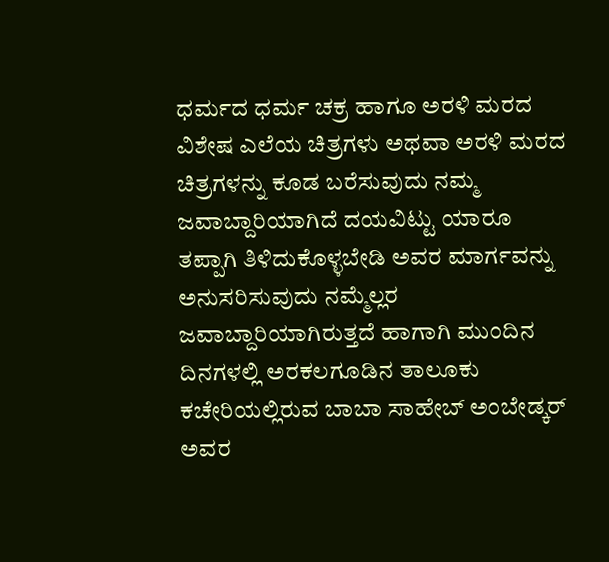ಧರ್ಮದ ಧರ್ಮ ಚಕ್ರ ಹಾಗೂ ಅರಳಿ ಮರದ ವಿಶೇಷ ಎಲೆಯ ಚಿತ್ರಗಳು ಅಥವಾ ಅರಳಿ ಮರದ ಚಿತ್ರಗಳನ್ನು ಕೂಡ ಬರೆಸುವುದು ನಮ್ಮ ಜವಾಬ್ದಾರಿಯಾಗಿದೆ ದಯವಿಟ್ಟು ಯಾರೂ ತಪ್ಪಾಗಿ ತಿಳಿದುಕೊಳ್ಳಬೇಡಿ ಅವರ ಮಾರ್ಗವನ್ನು ಅನುಸರಿಸುವುದು ನಮ್ಮೆಲ್ಲರ ಜವಾಬ್ದಾರಿಯಾಗಿರುತ್ತದೆ ಹಾಗಾಗಿ ಮುಂದಿನ ದಿನಗಳಲ್ಲಿ ಅರಕಲಗೂಡಿನ ತಾಲೂಕು ಕಚೇರಿಯಲ್ಲಿರುವ ಬಾಬಾ ಸಾಹೇಬ್ ಅಂಬೇಡ್ಕರ್ ಅವರ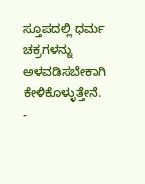ಸ್ತೂಪದಲ್ಲಿ ಧರ್ಮ ಚಕ್ರಗಳನ್ನು ಅಳವಡಿಸಬೇಕಾಗಿ ಕೇಳಿಕೊಳ್ಳುತ್ತೇನೆ.
-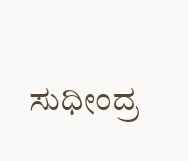ಸುಧೀಂದ್ರ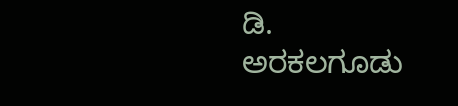ಡಿ. ಅರಕಲಗೂಡು